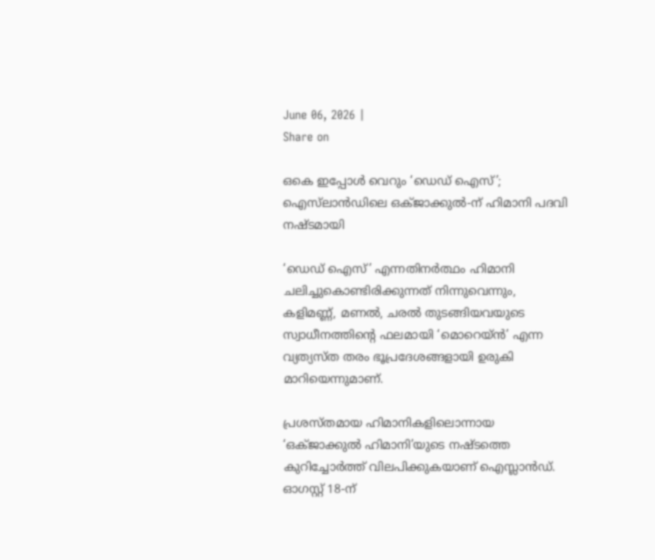June 06, 2026 |
Share on

ഒകെ ഇപ്പോള്‍ വെറും ‘ഡെഡ് ഐസ്’; ഐസ്‌ലാന്‍ഡിലെ ഒക്ജാക്കുല്‍-ന് ഹിമാനി പദവി നഷ്ടമായി

‘ഡെഡ് ഐസ്’ എന്നതിനര്‍ത്ഥം ഹിമാനി ചലിച്ചുകൊണ്ടിരിക്കുന്നത് നിന്നുവെന്നും, കളിമണ്ണ്, മണല്‍, ചരല്‍ തുടങ്ങിയവയുടെ സ്വാധീനത്തിന്റെ ഫലമായി ‘മൊറെയ്ന്‍’ എന്ന വ്യത്യസ്ത തരം ഭൂപ്രദേശങ്ങളായി ഉരുകി മാറിയെന്നുമാണ്.

പ്രശസ്തമായ ഹിമാനികളിലൊന്നായ ‘ഒക്ജാക്കുല്‍ ഹിമാനി’യുടെ നഷ്ടത്തെ കുറിച്ചോര്‍ത്ത് വിലപിക്കുകയാണ് ഐസ്ലാന്‍ഡ്. ഓഗസ്റ്റ് 18-ന്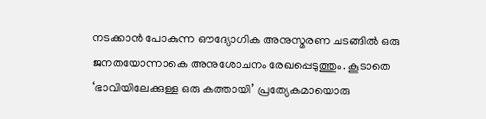നടക്കാന്‍ പോകുന്ന ഔദ്യോഗിക അനുസ്മരണ ചടങ്ങില്‍ ഒരു ജനതയോന്നാകെ അനുശോചനം രേഖപ്പെടുത്തും. കൂടാതെ ‘ഭാവിയിലേക്കുള്ള ഒരു കത്തായി’ പ്രത്യേകമായൊരു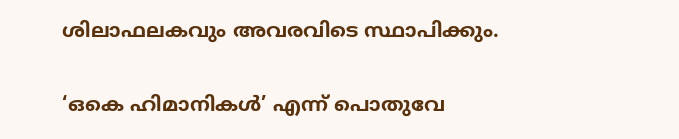ശിലാഫലകവും അവരവിടെ സ്ഥാപിക്കും.

‘ഒകെ ഹിമാനികള്‍’ എന്ന് പൊതുവേ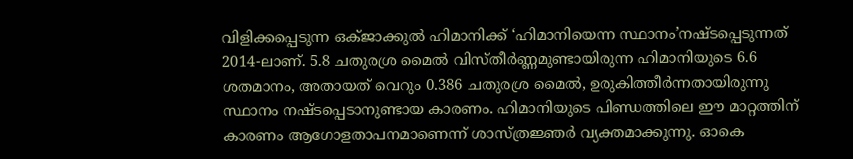വിളിക്കപ്പെടുന്ന ഒക്ജാക്കുല്‍ ഹിമാനിക്ക് ‘ഹിമാനിയെന്ന സ്ഥാനം’നഷ്ടപ്പെടുന്നത് 2014-ലാണ്. 5.8 ചതുരശ്ര മൈല്‍ വിസ്തീര്‍ണ്ണമുണ്ടായിരുന്ന ഹിമാനിയുടെ 6.6 ശതമാനം, അതായത് വെറും 0.386 ചതുരശ്ര മൈല്‍, ഉരുകിത്തീര്‍ന്നതായിരുന്നു സ്ഥാനം നഷ്ടപ്പെടാനുണ്ടായ കാരണം. ഹിമാനിയുടെ പിണ്ഡത്തിലെ ഈ മാറ്റത്തിന് കാരണം ആഗോളതാപനമാണെന്ന് ശാസ്ത്രജ്ഞര്‍ വ്യക്തമാക്കുന്നു. ഓകെ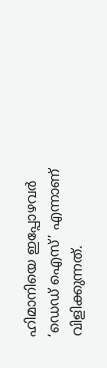ഹിമാനിയെ ഇപ്പോഴവര്‍ ‘ഡെഡ് ഐസ്’ എന്നാണ് വിളിക്കുന്നത്.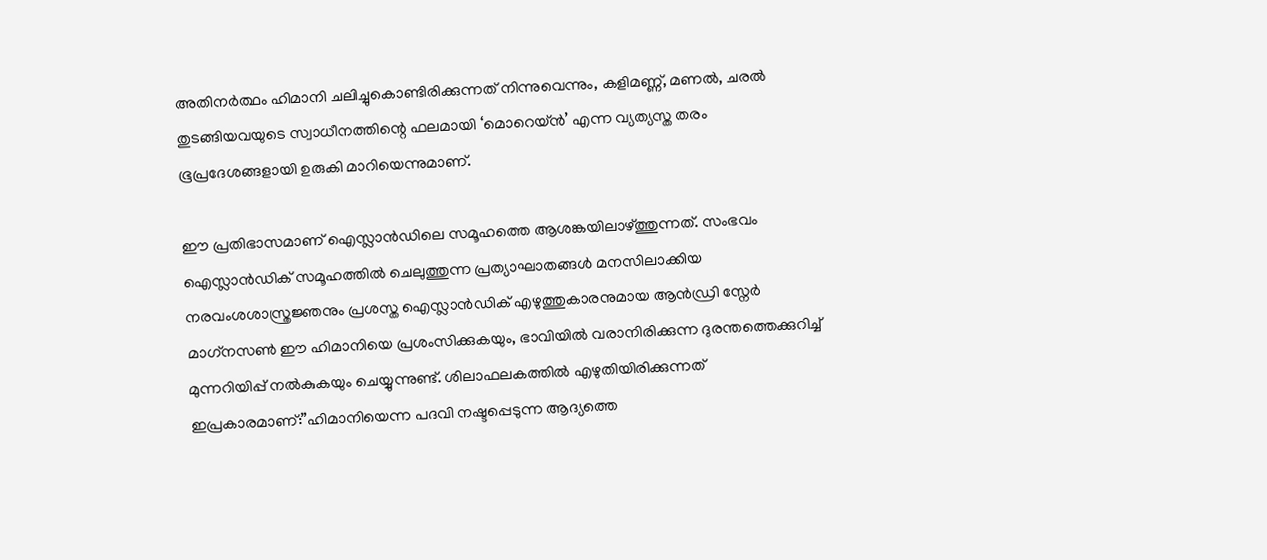അതിനര്‍ത്ഥം ഹിമാനി ചലിച്ചുകൊണ്ടിരിക്കുന്നത് നിന്നുവെന്നും, കളിമണ്ണ്, മണല്‍, ചരല്‍ തുടങ്ങിയവയുടെ സ്വാധീനത്തിന്റെ ഫലമായി ‘മൊറെയ്ന്‍’ എന്ന വ്യത്യസ്ത തരം ഭൂപ്രദേശങ്ങളായി ഉരുകി മാറിയെന്നുമാണ്.

ഈ പ്രതിഭാസമാണ് ഐസ്ലാന്‍ഡിലെ സമൂഹത്തെ ആശങ്കയിലാഴ്ത്തുന്നത്. സംഭവം ഐസ്ലാന്‍ഡിക് സമൂഹത്തില്‍ ചെലുത്തുന്ന പ്രത്യാഘാതങ്ങള്‍ മനസിലാക്കിയ നരവംശശാസ്ത്രജ്ഞനും പ്രശസ്ത ഐസ്ലാന്‍ഡിക് എഴുത്തുകാരനുമായ ആന്‍ഡ്രി സ്നേര്‍ മാഗ്‌നസണ്‍ ഈ ഹിമാനിയെ പ്രശംസിക്കുകയും, ഭാവിയില്‍ വരാനിരിക്കുന്ന ദുരന്തത്തെക്കുറിച്ച് മുന്നറിയിപ്പ് നല്‍കുകയും ചെയ്യുന്നുണ്ട്. ശിലാഫലകത്തില്‍ എഴുതിയിരിക്കുന്നത് ഇപ്രകാരമാണ്:”ഹിമാനിയെന്ന പദവി നഷ്ടപ്പെടുന്ന ആദ്യത്തെ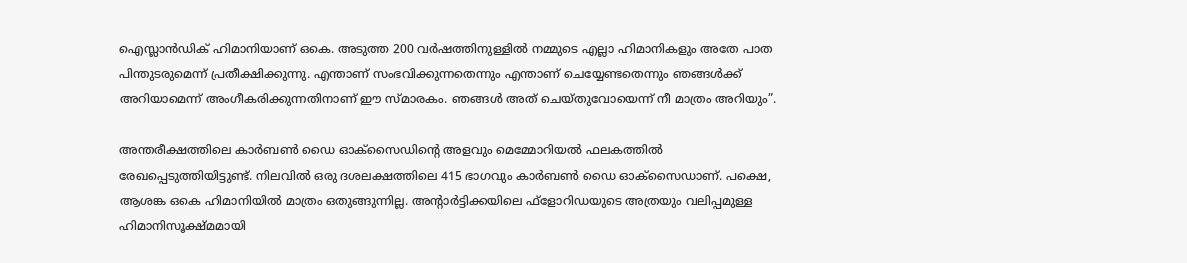ഐസ്ലാന്‍ഡിക് ഹിമാനിയാണ് ഒകെ. അടുത്ത 200 വര്‍ഷത്തിനുള്ളില്‍ നമ്മുടെ എല്ലാ ഹിമാനികളും അതേ പാത പിന്തുടരുമെന്ന് പ്രതീക്ഷിക്കുന്നു. എന്താണ് സംഭവിക്കുന്നതെന്നും എന്താണ് ചെയ്യേണ്ടതെന്നും ഞങ്ങള്‍ക്ക് അറിയാമെന്ന് അംഗീകരിക്കുന്നതിനാണ് ഈ സ്മാരകം. ഞങ്ങള്‍ അത് ചെയ്തുവോയെന്ന് നീ മാത്രം അറിയും”.

അന്തരീക്ഷത്തിലെ കാര്‍ബണ്‍ ഡൈ ഓക്‌സൈഡിന്റെ അളവും മെമ്മോറിയല്‍ ഫലകത്തില്‍ രേഖപ്പെടുത്തിയിട്ടുണ്ട്. നിലവില്‍ ഒരു ദശലക്ഷത്തിലെ 415 ഭാഗവും കാര്‍ബണ്‍ ഡൈ ഓക്‌സൈഡാണ്. പക്ഷെ, ആശങ്ക ഒകെ ഹിമാനിയില്‍ മാത്രം ഒതുങ്ങുന്നില്ല. അന്റാര്‍ട്ടിക്കയിലെ ഫ്‌ളോറിഡയുടെ അത്രയും വലിപ്പമുള്ള ഹിമാനിസൂക്ഷ്മമായി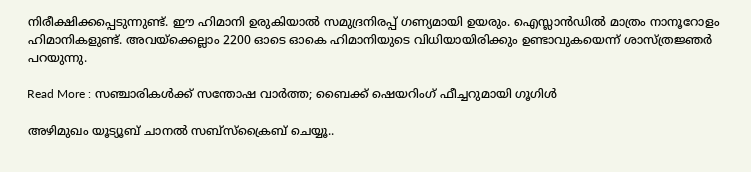നിരീക്ഷിക്കപ്പെടുന്നുണ്ട്. ഈ ഹിമാനി ഉരുകിയാല്‍ സമുദ്രനിരപ്പ് ഗണ്യമായി ഉയരും. ഐസ്ലാന്‍ഡില്‍ മാത്രം നാനൂറോളം ഹിമാനികളുണ്ട്. അവയ്‌ക്കെല്ലാം 2200 ഓടെ ഓകെ ഹിമാനിയുടെ വിധിയായിരിക്കും ഉണ്ടാവുകയെന്ന് ശാസ്ത്രജ്ഞര്‍ പറയുന്നു.

Read More : സഞ്ചാരികള്‍ക്ക് സന്തോഷ വാര്‍ത്ത; ബൈക്ക് ഷെയറിംഗ് ഫീച്ചറുമായി ഗൂഗിള്‍

അഴിമുഖം യൂട്യൂബ് ചാനൽ സബ്‌സ്‌ക്രൈബ് ചെയ്യൂ..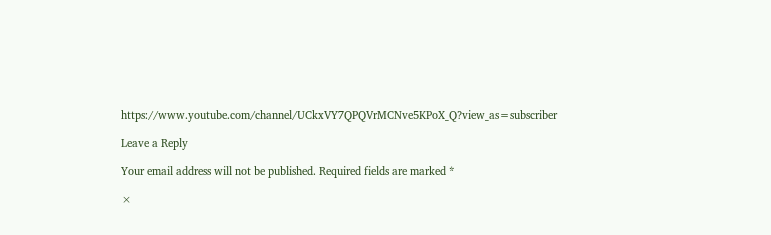https://www.youtube.com/channel/UCkxVY7QPQVrMCNve5KPoX_Q?view_as=subscriber

Leave a Reply

Your email address will not be published. Required fields are marked *

×